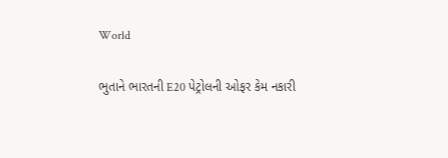World

ભુતાને ભારતની E20 પેટ્રોલની ઓફર કેમ નકારી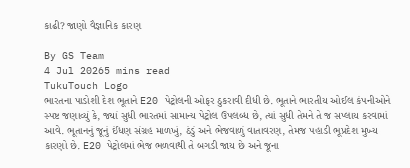કાઢી? જાણો વૈજ્ઞાનિક કારણ

By GS Team
4 Jul 20265 mins read
TukuTouch Logo
ભારતના પાડોશી દેશ ભૂતાને E20 પેટ્રોલની ઓફર ઠુકરાવી દીધી છે. ભૂતાને ભારતીય ઓઈલ કંપનીઓને સ્પષ્ટ જણાવ્યું કે, જ્યાં સુધી ભારતમાં સામાન્ય પેટ્રોલ ઉપલબ્ધ છે, ત્યાં સુધી તેમને તે જ સપ્લાય કરવામાં આવે. ભૂતાનનું જૂનું ઈંધણ સંગ્રહ માળખું, ઠંડું અને ભેજવાળું વાતાવરણ, તેમજ પહાડી ભૂપ્રદેશ મુખ્ય કારણો છે. E20 પેટ્રોલમાં ભેજ ભળવાથી તે બગડી જાય છે અને જૂના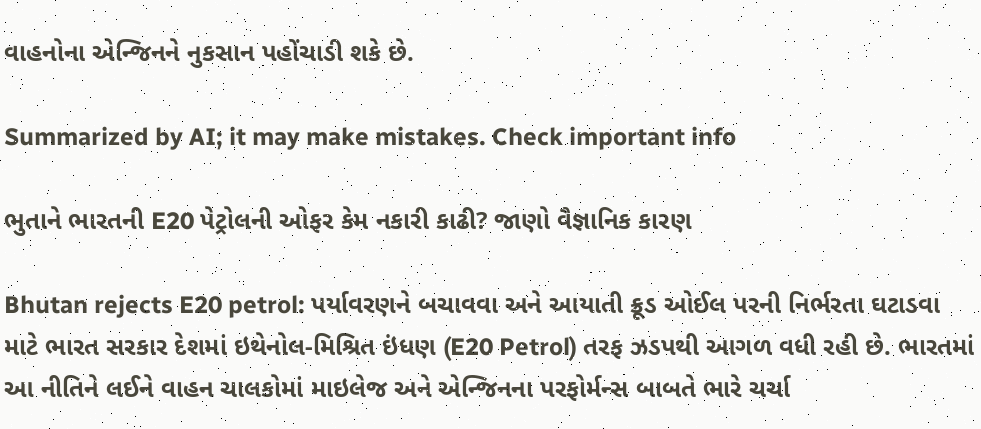વાહનોના એન્જિનને નુકસાન પહોંચાડી શકે છે.

Summarized by AI; it may make mistakes. Check important info

ભુતાને ભારતની E20 પેટ્રોલની ઓફર કેમ નકારી કાઢી? જાણો વૈજ્ઞાનિક કારણ

Bhutan rejects E20 petrol: પર્યાવરણને બચાવવા અને આયાતી ક્રૂડ ઓઈલ પરની નિર્ભરતા ઘટાડવા માટે ભારત સરકાર દેશમાં ઇથેનોલ-મિશ્રિત ઇંધણ (E20 Petrol) તરફ ઝડપથી આગળ વધી રહી છે. ભારતમાં આ નીતિને લઈને વાહન ચાલકોમાં માઇલેજ અને એન્જિનના પરફોર્મન્સ બાબતે ભારે ચર્ચા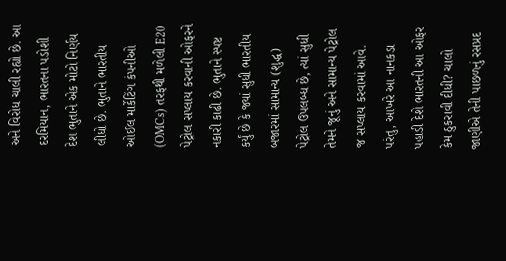અને વિરોધ ચાલી રહ્યો છે. આ દરમિયાન, ભારતના પડોશી દેશ ભુતાને એક મોટો નિર્ણય લીધો છે. ભુતાને ભારતીય ઓઈલ માર્કેટિંગ કંપનીઓ (OMCs) તરફથી મળેલી E20 પેટ્રોલ સપ્લાય કરવાની ઓફરને નકારી કાઢી છે. ભુતાને સ્પષ્ટ કર્યું છે કે જ્યાં સુધી ભારતીય બજારમાં સામાન્ય (શુદ્ધ) પેટ્રોલ ઉપલબ્ધ છે, ત્યાં સુધી તેમને જૂનું અને સામાન્ય પેટ્રોલ જ સપ્લાય કરવામાં આવે. પરંતુ, આખરે આ નાનકડા પહાડી દેશે ભારતની આ ઓફર કેમ ઠુકરાવી દીધી? ચાલો જાણીએ તેની પાછળનું રસપ્રદ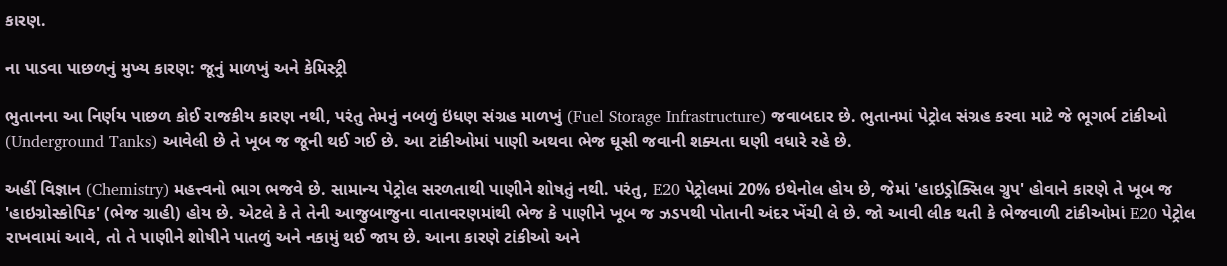કારણ.

ના પાડવા પાછળનું મુખ્ય કારણ: જૂનું માળખું અને કેમિસ્ટ્રી

ભુતાનના આ નિર્ણય પાછળ કોઈ રાજકીય કારણ નથી, પરંતુ તેમનું નબળું ઇંધણ સંગ્રહ માળખું (Fuel Storage Infrastructure) જવાબદાર છે. ભુતાનમાં પેટ્રોલ સંગ્રહ કરવા માટે જે ભૂગર્ભ ટાંકીઓ (Underground Tanks) આવેલી છે તે ખૂબ જ જૂની થઈ ગઈ છે. આ ટાંકીઓમાં પાણી અથવા ભેજ ઘૂસી જવાની શક્યતા ઘણી વધારે રહે છે.

અહીં વિજ્ઞાન (Chemistry) મહત્ત્વનો ભાગ ભજવે છે. સામાન્ય પેટ્રોલ સરળતાથી પાણીને શોષતું નથી. પરંતુ, E20 પેટ્રોલમાં 20% ઇથેનોલ હોય છે, જેમાં 'હાઇડ્રોક્સિલ ગ્રુપ' હોવાને કારણે તે ખૂબ જ 'હાઇગ્રોસ્કોપિક' (ભેજ ગ્રાહી) હોય છે. એટલે કે તે તેની આજુબાજુના વાતાવરણમાંથી ભેજ કે પાણીને ખૂબ જ ઝડપથી પોતાની અંદર ખેંચી લે છે. જો આવી લીક થતી કે ભેજવાળી ટાંકીઓમાં E20 પેટ્રોલ રાખવામાં આવે, તો તે પાણીને શોષીને પાતળું અને નકામું થઈ જાય છે. આના કારણે ટાંકીઓ અને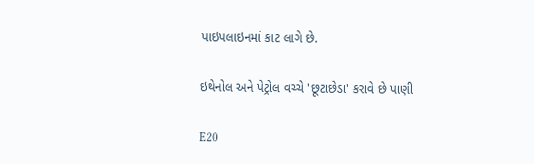પાઇપલાઇનમાં કાટ લાગે છે.

ઇથેનોલ અને પેટ્રોલ વચ્ચે 'છૂટાછેડા' કરાવે છે પાણી

E20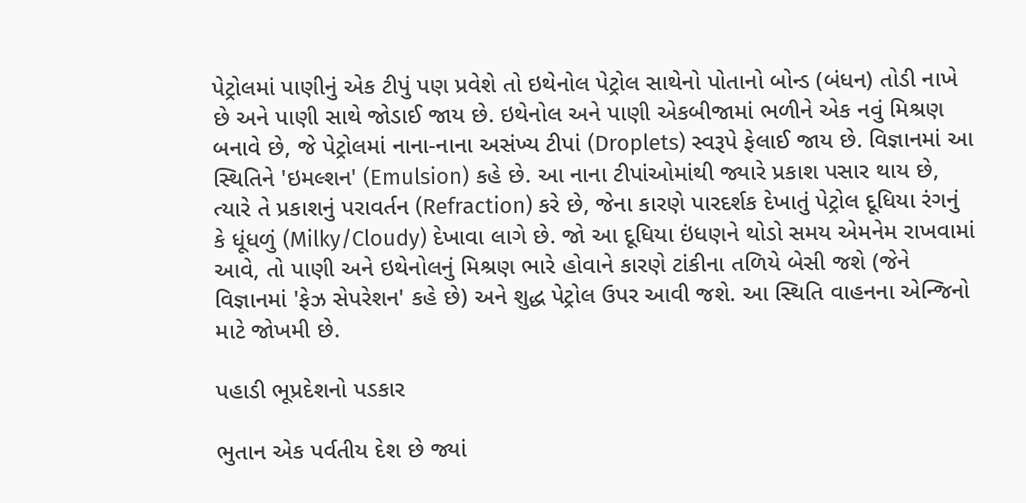પેટ્રોલમાં પાણીનું એક ટીપું પણ પ્રવેશે તો ઇથેનોલ પેટ્રોલ સાથેનો પોતાનો બોન્ડ (બંધન) તોડી નાખે છે અને પાણી સાથે જોડાઈ જાય છે. ઇથેનોલ અને પાણી એકબીજામાં ભળીને એક નવું મિશ્રણ બનાવે છે, જે પેટ્રોલમાં નાના-નાના અસંખ્ય ટીપાં (Droplets) સ્વરૂપે ફેલાઈ જાય છે. વિજ્ઞાનમાં આ સ્થિતિને 'ઇમલ્શન' (Emulsion) કહે છે. આ નાના ટીપાંઓમાંથી જ્યારે પ્રકાશ પસાર થાય છે, ત્યારે તે પ્રકાશનું પરાવર્તન (Refraction) કરે છે, જેના કારણે પારદર્શક દેખાતું પેટ્રોલ દૂધિયા રંગનું કે ધૂંધળું (Milky/Cloudy) દેખાવા લાગે છે. જો આ દૂધિયા ઇંધણને થોડો સમય એમનેમ રાખવામાં આવે, તો પાણી અને ઇથેનોલનું મિશ્રણ ભારે હોવાને કારણે ટાંકીના તળિયે બેસી જશે (જેને વિજ્ઞાનમાં 'ફેઝ સેપરેશન' કહે છે) અને શુદ્ધ પેટ્રોલ ઉપર આવી જશે. આ સ્થિતિ વાહનના એન્જિનો માટે જોખમી છે.

પહાડી ભૂપ્રદેશનો પડકાર

ભુતાન એક પર્વતીય દેશ છે જ્યાં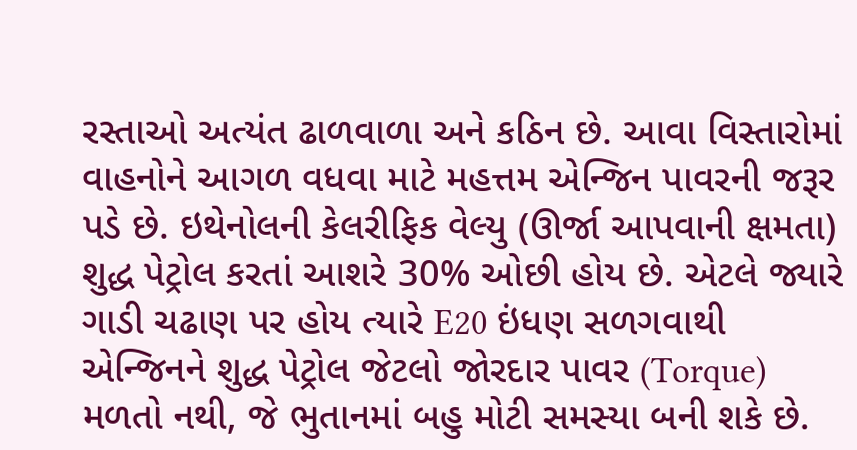રસ્તાઓ અત્યંત ઢાળવાળા અને કઠિન છે. આવા વિસ્તારોમાં વાહનોને આગળ વધવા માટે મહત્તમ એન્જિન પાવરની જરૂર પડે છે. ઇથેનોલની કેલરીફિક વેલ્યુ (ઊર્જા આપવાની ક્ષમતા) શુદ્ધ પેટ્રોલ કરતાં આશરે 30% ઓછી હોય છે. એટલે જ્યારે ગાડી ચઢાણ પર હોય ત્યારે E20 ઇંધણ સળગવાથી એન્જિનને શુદ્ધ પેટ્રોલ જેટલો જોરદાર પાવર (Torque) મળતો નથી, જે ભુતાનમાં બહુ મોટી સમસ્યા બની શકે છે.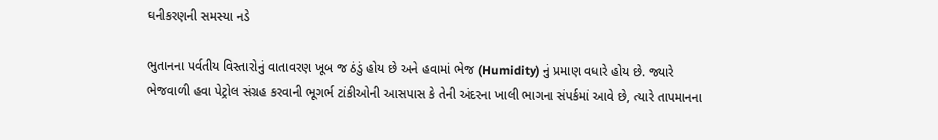ઘનીકરણની સમસ્યા નડે

ભુતાનના પર્વતીય વિસ્તારોનું વાતાવરણ ખૂબ જ ઠંડું હોય છે અને હવામાં ભેજ (Humidity) નું પ્રમાણ વધારે હોય છે. જ્યારે ભેજવાળી હવા પેટ્રોલ સંગ્રહ કરવાની ભૂગર્ભ ટાંકીઓની આસપાસ કે તેની અંદરના ખાલી ભાગના સંપર્કમાં આવે છે, ત્યારે તાપમાનના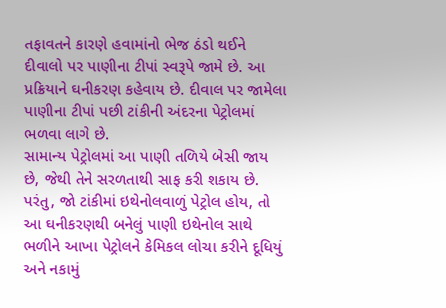તફાવતને કારણે હવામાંનો ભેજ ઠંડો થઈને દીવાલો પર પાણીના ટીપાં સ્વરૂપે જામે છે. આ પ્રક્રિયાને ઘનીકરણ કહેવાય છે. દીવાલ પર જામેલા પાણીના ટીપાં પછી ટાંકીની અંદરના પેટ્રોલમાં ભળવા લાગે છે.
સામાન્ય પેટ્રોલમાં આ પાણી તળિયે બેસી જાય છે, જેથી તેને સરળતાથી સાફ કરી શકાય છે. પરંતુ, જો ટાંકીમાં ઇથેનોલવાળું પેટ્રોલ હોય, તો આ ઘનીકરણથી બનેલું પાણી ઇથેનોલ સાથે ભળીને આખા પેટ્રોલને કેમિકલ લોચા કરીને દૂધિયું અને નકામું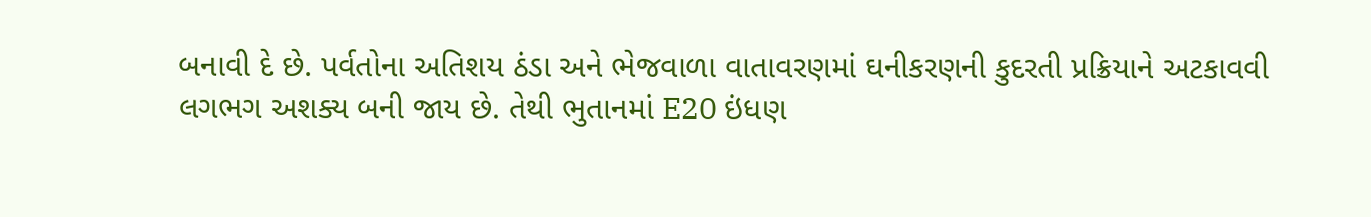બનાવી દે છે. પર્વતોના અતિશય ઠંડા અને ભેજવાળા વાતાવરણમાં ઘનીકરણની કુદરતી પ્રક્રિયાને અટકાવવી લગભગ અશક્ય બની જાય છે. તેથી ભુતાનમાં E20 ઇંધણ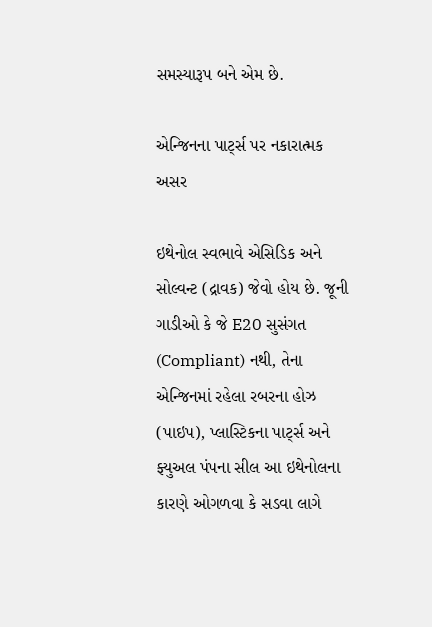સમસ્યારૂપ બને એમ છે.

એન્જિનના પાર્ટ્સ પર નકારાત્મક અસર

ઇથેનોલ સ્વભાવે એસિડિક અને સોલ્વન્ટ (દ્રાવક) જેવો હોય છે. જૂની ગાડીઓ કે જે E20 સુસંગત (Compliant) નથી, તેના એન્જિનમાં રહેલા રબરના હોઝ (પાઇપ), પ્લાસ્ટિકના પાર્ટ્સ અને ફ્યુઅલ પંપના સીલ આ ઇથેનોલના કારણે ઓગળવા કે સડવા લાગે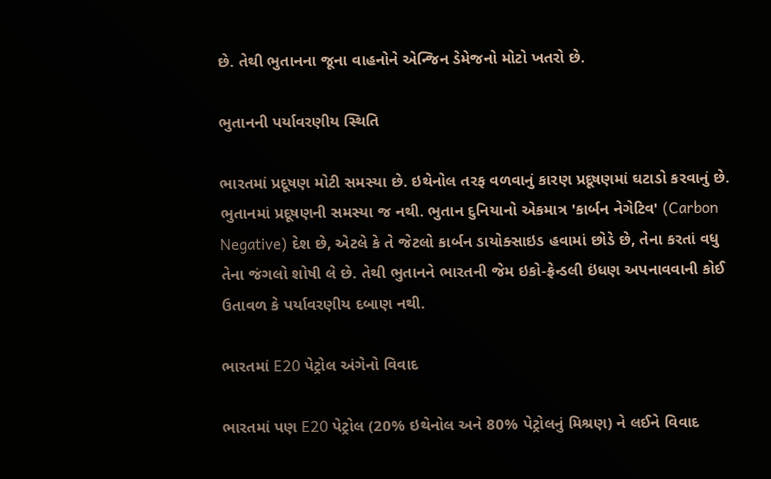છે. તેથી ભુતાનના જૂના વાહનોને એન્જિન ડેમેજનો મોટો ખતરો છે.

ભુતાનની પર્યાવરણીય સ્થિતિ

ભારતમાં પ્રદૂષણ મોટી સમસ્યા છે. ઇથેનોલ તરફ વળવાનું કારણ પ્રદૂષણમાં ઘટાડો કરવાનું છે. ભુતાનમાં પ્રદૂષણની સમસ્યા જ નથી. ભુતાન દુનિયાનો એકમાત્ર 'કાર્બન નેગેટિવ' (Carbon Negative) દેશ છે, એટલે કે તે જેટલો કાર્બન ડાયોક્સાઇડ હવામાં છોડે છે, તેના કરતાં વધુ તેના જંગલો શોષી લે છે. તેથી ભુતાનને ભારતની જેમ ઇકો-ફ્રેન્ડલી ઇંધણ અપનાવવાની કોઈ ઉતાવળ કે પર્યાવરણીય દબાણ નથી.

ભારતમાં E20 પેટ્રોલ અંગેનો વિવાદ

ભારતમાં પણ E20 પેટ્રોલ (20% ઇથેનોલ અને 80% પેટ્રોલનું મિશ્રણ) ને લઈને વિવાદ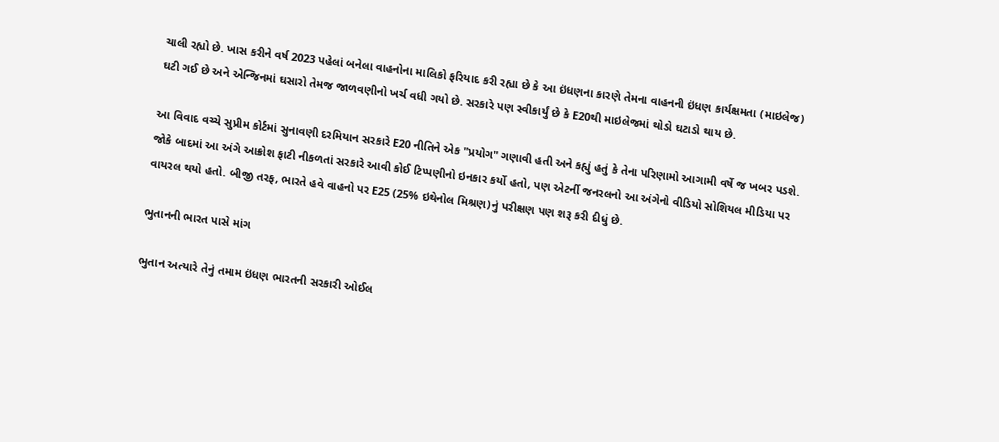ચાલી રહ્યો છે. ખાસ કરીને વર્ષ 2023 પહેલાં બનેલા વાહનોના માલિકો ફરિયાદ કરી રહ્યા છે કે આ ઇંધણના કારણે તેમના વાહનની ઇંધણ કાર્યક્ષમતા (માઇલેજ) ઘટી ગઈ છે અને એન્જિનમાં ઘસારો તેમજ જાળવણીનો ખર્ચ વધી ગયો છે. સરકારે પણ સ્વીકાર્યું છે કે E20થી માઇલેજમાં થોડો ઘટાડો થાય છે.

આ વિવાદ વચ્ચે સુપ્રીમ કોર્ટમાં સુનાવણી દરમિયાન સરકારે E20 નીતિને એક "પ્રયોગ" ગણાવી હતી અને કહ્યું હતું કે તેના પરિણામો આગામી વર્ષે જ ખબર પડશે. જોકે બાદમાં આ અંગે આક્રોશ ફાટી નીકળતાં સરકારે આવી કોઈ ટિપ્પણીનો ઇનકાર કર્યો હતો, પણ એટર્ની જનરલનો આ અંગેનો વીડિયો સોશિયલ મીડિયા પર વાયરલ થયો હતો. બીજી તરફ, ભારતે હવે વાહનો પર E25 (25% ઇથેનોલ મિશ્રણ)નું પરીક્ષણ પણ શરૂ કરી દીધું છે.

ભુતાનની ભારત પાસે માંગ

ભુતાન અત્યારે તેનું તમામ ઇંધણ ભારતની સરકારી ઓઈલ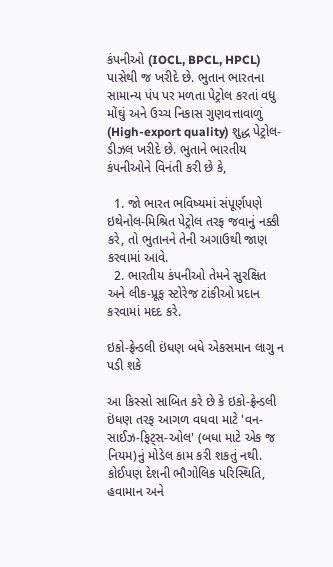કંપનીઓ (IOCL, BPCL, HPCL) પાસેથી જ ખરીદે છે. ભુતાન ભારતના સામાન્ય પંપ પર મળતા પેટ્રોલ કરતાં વધુ મોંઘું અને ઉચ્ચ નિકાસ ગુણવત્તાવાળું (High-export quality) શુદ્ધ પેટ્રોલ-ડીઝલ ખરીદે છે. ભુતાને ભારતીય કંપનીઓને વિનંતી કરી છે કે,

  1. જો ભારત ભવિષ્યમાં સંપૂર્ણપણે ઇથેનોલ-મિશ્રિત પેટ્રોલ તરફ જવાનું નક્કી કરે, તો ભુતાનને તેની અગાઉથી જાણ કરવામાં આવે.
  2. ભારતીય કંપનીઓ તેમને સુરક્ષિત અને લીક-પ્રૂફ સ્ટોરેજ ટાંકીઓ પ્રદાન કરવામાં મદદ કરે.

ઇકો-ફ્રેન્ડલી ઇંધણ બધે એકસમાન લાગુ ન પડી શકે

આ કિસ્સો સાબિત કરે છે કે ઇકો-ફ્રેન્ડલી ઇંધણ તરફ આગળ વધવા માટે 'વન-સાઈઝ-ફિટ્સ-ઓલ' (બધા માટે એક જ નિયમ)નું મોડેલ કામ કરી શકતું નથી. કોઈપણ દેશની ભૌગોલિક પરિસ્થિતિ, હવામાન અને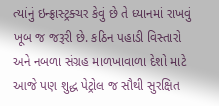ત્યાંનું ઇન્ફ્રાસ્ટ્રક્ચર કેવું છે તે ધ્યાનમાં રાખવું ખૂબ જ જરૂરી છે. કઠિન પહાડી વિસ્તારો અને નબળા સંગ્રહ માળખાવાળા દેશો માટે આજે પણ શુદ્ધ પેટ્રોલ જ સૌથી સુરક્ષિત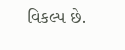વિકલ્પ છે.